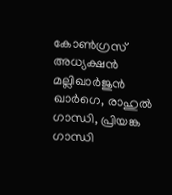കോൺഗ്രസ് അധ്യക്ഷൻ മല്ലിഖാർജുൻ ഖാർഗെ, രാഹുൽ ഗാന്ധി, പ്രിയങ്ക ഗാന്ധി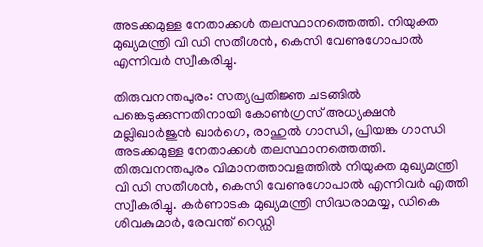അടക്കമുള്ള നേതാക്കൾ തലസ്ഥാനത്തെത്തി. നിയുക്ത മുഖ്യമന്ത്രി വി ഡി സതീശൻ, കെസി വേണുഗോപാൽ എന്നിവർ സ്വീകരിച്ചു.

തിരുവനന്തപുരം: സത്യപ്രതിജ്ഞ ചടങ്ങിൽ പങ്കെടുക്കുന്നതിനായി കോൺഗ്രസ് അധ്യക്ഷൻ മല്ലിഖാർജുൻ ഖാർഗെ, രാഹുൽ ഗാന്ധി, പ്രിയങ്ക ഗാന്ധി അടക്കമുള്ള നേതാക്കൾ തലസ്ഥാനത്തെത്തി. തിരുവനന്തപുരം വിമാനത്താവളത്തിൽ നിയുക്ത മുഖ്യമന്ത്രി വി ഡി സതീശൻ, കെസി വേണുഗോപാൽ എന്നിവർ എത്തി സ്വീകരിച്ചു. കർണാടക മുഖ്യമന്ത്രി സിദ്ധരാമയ്യ, ഡികെ ശിവകുമാർ, രേവന്ത് റെഡ്ഡി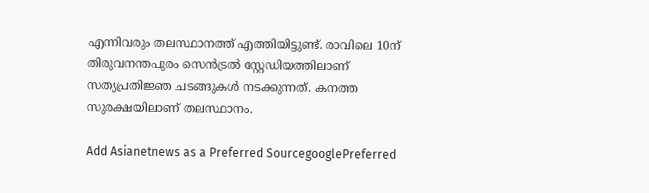എന്നിവരും തലസ്ഥാനത്ത് എത്തിയിട്ടുണ്ട്. രാവിലെ 10ന് തിരുവനന്തപുരം സെൻട്രൽ സ്റ്റേഡിയത്തിലാണ് സത്യപ്രതിജ്ഞ ചടങ്ങുകൾ നടക്കുന്നത്. കനത്ത സുരക്ഷയിലാണ് തലസ്ഥാനം.

Add Asianetnews as a Preferred SourcegooglePreferred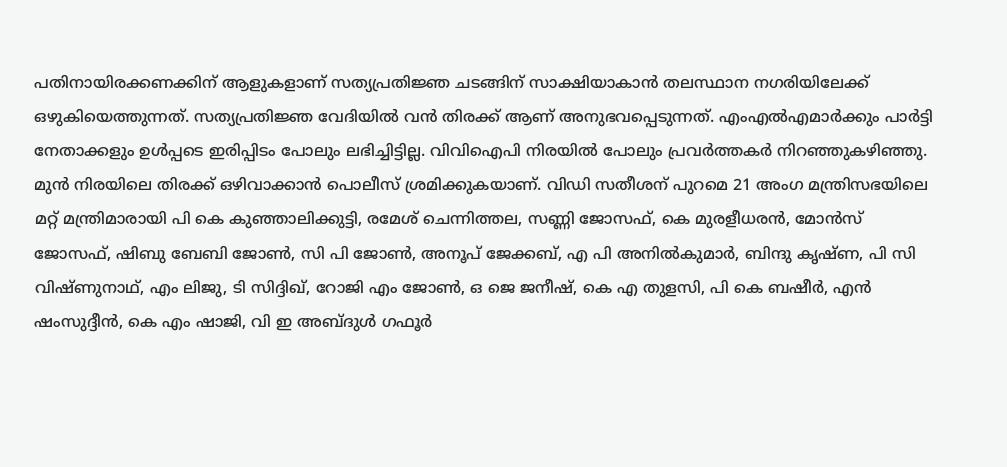പതിനായിരക്കണക്കിന് ആളുകളാണ് സത്യപ്രതിജ്ഞ ചടങ്ങിന് സാക്ഷിയാകാൻ തലസ്ഥാന നഗരിയിലേക്ക് ഒഴുകിയെത്തുന്നത്. സത്യപ്രതിജ്ഞ വേദിയിൽ വൻ തിരക്ക് ആണ് അനുഭവപ്പെടുന്നത്. എംഎൽഎമാർക്കും പാർട്ടി നേതാക്കളും ഉൾപ്പടെ ഇരിപ്പിടം പോലും ലഭിച്ചിട്ടില്ല. വിവിഐപി നിരയിൽ പോലും പ്രവർത്തകർ നിറഞ്ഞുകഴിഞ്ഞു. മുൻ നിരയിലെ തിരക്ക് ഒഴിവാക്കാൻ പൊലീസ് ശ്രമിക്കുകയാണ്. വിഡി സതീശന് പുറമെ 21 അംഗ മന്ത്രിസഭയിലെ മറ്റ് മന്ത്രിമാരായി പി കെ കുഞ്ഞാലിക്കുട്ടി, രമേശ് ചെന്നിത്തല, സണ്ണി ജോസഫ്, കെ മുരളീധരൻ, മോൻസ് ജോസഫ്, ഷിബു ബേബി ജോൺ, സി പി ജോൺ, അനൂപ് ജേക്കബ്, എ പി അനിൽകുമാർ, ബിന്ദു കൃഷ്ണ, പി സി വിഷ്ണുനാഥ്, എം ലിജു, ടി സിദ്ദിഖ്, റോജി എം ജോൺ, ഒ ജെ ജനീഷ്, കെ എ തുളസി, പി കെ ബഷീർ, എൻ ഷംസുദ്ദീൻ, കെ എം ഷാജി, വി ഇ അബ്ദുൾ ഗഫൂർ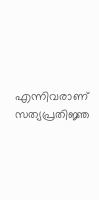എന്നിവരാണ് സത്യപ്രതിജ്ഞ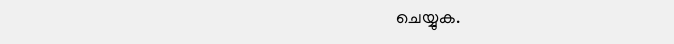ചെയ്യുക.